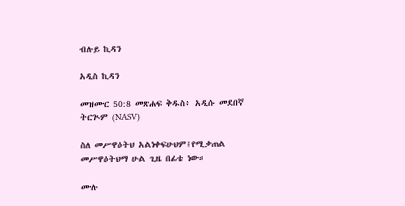ብሉይ ኪዳን

አዲስ ኪዳን

መዝሙር 50:8 መጽሐፍ ቅዱስ፥ አዲሱ መደበኛ ትርጒም (NASV)

ስለ መሥዋዕትህ አልነቀፍሁህም፤የሚቃጠል መሥዋዕትህማ ሁል ጊዜ በፊቴ ነው።

ሙሉ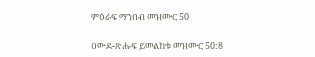ምዕራፍ ማንበብ መዝሙር 50

ዐውደ-ጽሑፍ ይመልከቱ መዝሙር 50:8